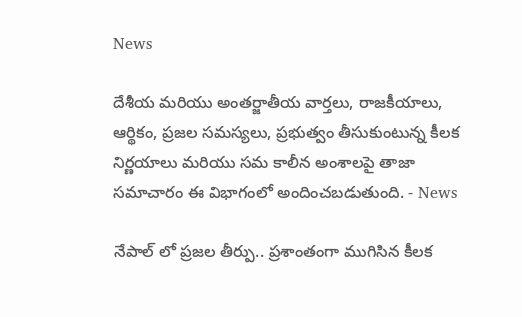News

దేశీయ మరియు అంతర్జాతీయ వార్తలు, రాజకీయాలు, ఆర్థికం, ప్రజల సమస్యలు, ప్రభుత్వం తీసుకుంటున్న కీలక నిర్ణయాలు మరియు సమ కాలీన అంశాలపై తాజా సమాచారం ఈ విభాగంలో అందించబడుతుంది. - News

నేపాల్‌ లో ప్రజల తీర్పు.. ప్రశాంతంగా ముగిసిన కీలక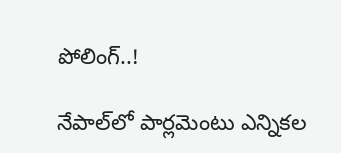పోలింగ్‌..!

నేపాల్‌లో పార్లమెంటు ఎన్నికల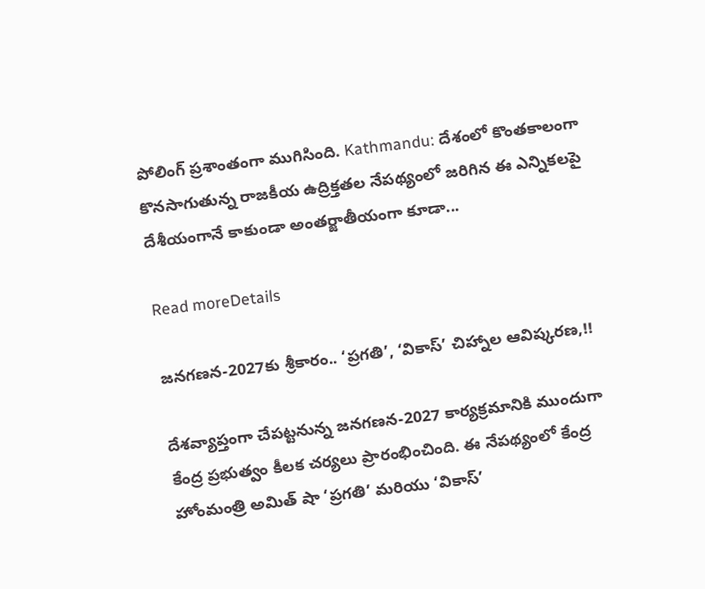పోలింగ్‌ ప్రశాంతంగా ముగిసింది. Kathmandu: దేశంలో కొంతకాలంగా కొనసాగుతున్న రాజకీయ ఉద్రిక్తతల నేపథ్యంలో జరిగిన ఈ ఎన్నికలపై దేశీయంగానే కాకుండా అంతర్జాతీయంగా కూడా...

Read moreDetails

జనగణన-2027కు శ్రీకారం.. ‘ప్రగతి’, ‘వికాస్’ చిహ్నాల ఆవిష్కరణ,!!

దేశవ్యాప్తంగా చేపట్టనున్న జనగణన-2027 కార్యక్రమానికి ముందుగా కేంద్ర ప్రభుత్వం కీలక చర్యలు ప్రారంభించింది. ఈ నేపథ్యంలో కేంద్ర హోంమంత్రి అమిత్‌ షా ‘ప్రగతి’ మరియు ‘వికాస్’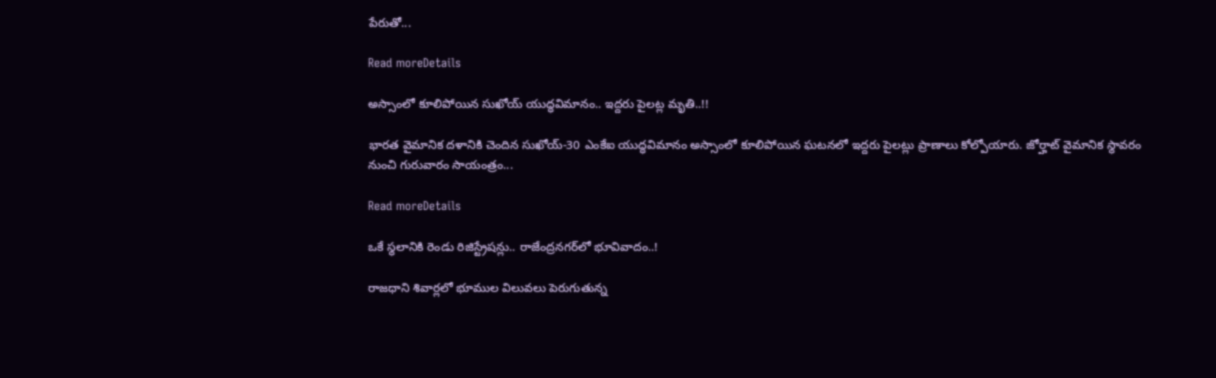పేరుతో...

Read moreDetails

అస్సాంలో కూలిపోయిన సుఖోయ్‌ యుద్ధవిమానం.. ఇద్దరు పైలట్ల మృతి..!!

భారత వైమానిక దళానికి చెందిన సుఖోయ్‌-30 ఎంకేఐ యుద్ధవిమానం అస్సాంలో కూలిపోయిన ఘటనలో ఇద్దరు పైలట్లు ప్రాణాలు కోల్పోయారు. జోర్హాట్‌ వైమానిక స్థావరం నుంచి గురువారం సాయంత్రం...

Read moreDetails

ఒకే స్థలానికి రెండు రిజిస్ట్రేషన్లు.. రాజేంద్రనగర్‌లో భూవివాదం..!

రాజధాని శివార్లలో భూముల విలువలు పెరుగుతున్న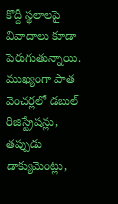కొద్దీ స్థలాలపై వివాదాలు కూడా పెరుగుతున్నాయి. ముఖ్యంగా పాత వెంచర్లలో డబుల్‌ రిజిస్ట్రేషన్లు, తప్పుడు డాక్యుమెంట్లు,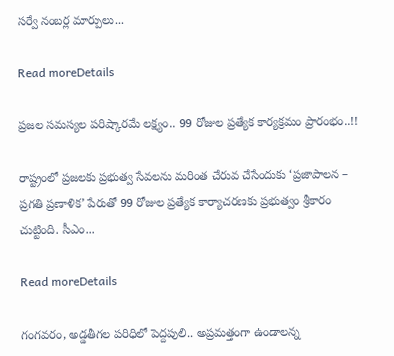సర్వే నంబర్ల మార్పులు...

Read moreDetails

ప్రజల సమస్యల పరిష్కారమే లక్ష్యం.. 99 రోజుల ప్రత్యేక కార్యక్రమం ప్రారంభం..!!

రాష్ట్రంలో ప్రజలకు ప్రభుత్వ సేవలను మరింత చేరువ చేసేందుకు ‘ప్రజాపాలన – ప్రగతి ప్రణాళిక’ పేరుతో 99 రోజుల ప్రత్యేక కార్యాచరణకు ప్రభుత్వం శ్రీకారం చుట్టింది. సీఎం...

Read moreDetails

గంగవరం, అడ్డతీగల పరిధిలో పెద్దపులి.. అప్రమత్తంగా ఉండాలన్న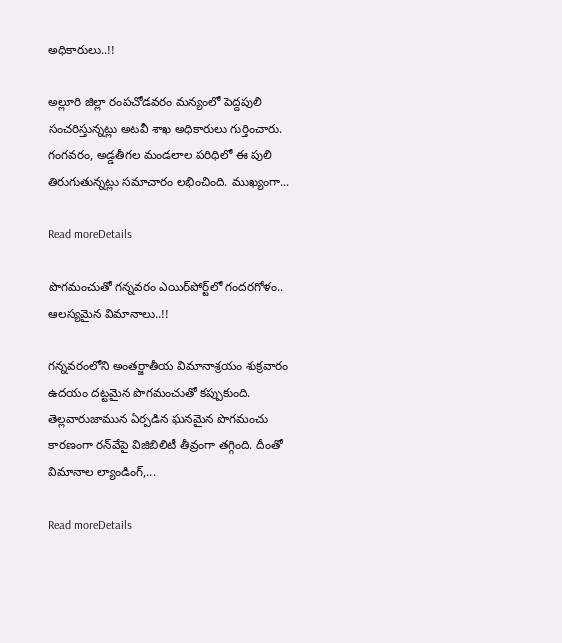అధికారులు..!!

అల్లూరి జిల్లా రంపచోడవరం మన్యంలో పెద్దపులి సంచరిస్తున్నట్లు అటవీ శాఖ అధికారులు గుర్తించారు. గంగవరం, అడ్డతీగల మండలాల పరిధిలో ఈ పులి తిరుగుతున్నట్లు సమాచారం లభించింది. ముఖ్యంగా...

Read moreDetails

పొగమంచుతో గన్నవరం ఎయిర్‌పోర్ట్‌లో గందరగోళం.. ఆలస్యమైన విమానాలు..!!

గన్నవరంలోని అంతర్జాతీయ విమానాశ్రయం శుక్రవారం ఉదయం దట్టమైన పొగమంచుతో కప్పుకుంది. తెల్లవారుజామున ఏర్పడిన ఘనమైన పొగమంచు కారణంగా రన్‌వేపై విజిబిలిటీ తీవ్రంగా తగ్గింది. దీంతో విమానాల ల్యాండింగ్,...

Read moreDetails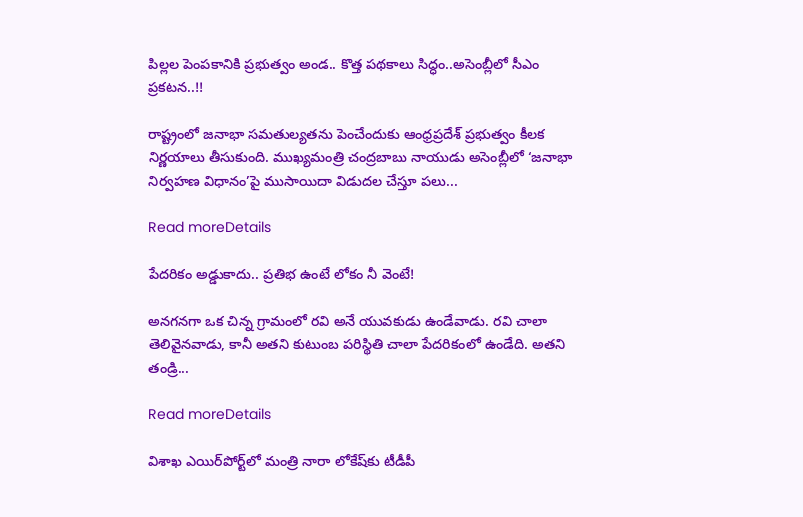పిల్లల పెంపకానికి ప్రభుత్వం అండ.. కొత్త పథకాలు సిద్ధం..అసెంబ్లీలో సీఎం ప్రకటన..!!

రాష్ట్రంలో జనాభా సమతుల్యతను పెంచేందుకు ఆంధ్రప్రదేశ్‌ ప్రభుత్వం కీలక నిర్ణయాలు తీసుకుంది. ముఖ్యమంత్రి చంద్రబాబు నాయుడు అసెంబ్లీలో ‘జనాభా నిర్వహణ విధానం’పై ముసాయిదా విడుదల చేస్తూ పలు...

Read moreDetails

పేదరికం అడ్డుకాదు.. ప్రతిభ ఉంటే లోకం నీ వెంటే!

అనగనగా ఒక చిన్న గ్రామంలో రవి అనే యువకుడు ఉండేవాడు. రవి చాలా తెలివైనవాడు, కానీ అతని కుటుంబ పరిస్థితి చాలా పేదరికంలో ఉండేది. అతని తండ్రి...

Read moreDetails

విశాఖ ఎయిర్‌పోర్ట్‌లో మంత్రి నారా లోకేష్‌కు టీడీపీ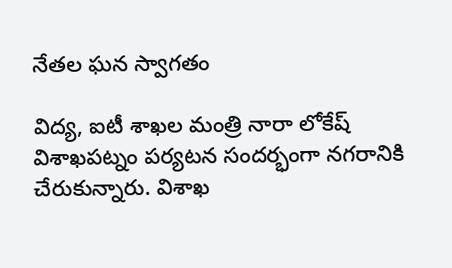నేతల ఘన స్వాగతం

విద్య, ఐటీ శాఖల మంత్రి నారా లోకేష్ విశాఖపట్నం పర్యటన సందర్భంగా నగరానికి చేరుకున్నారు. విశాఖ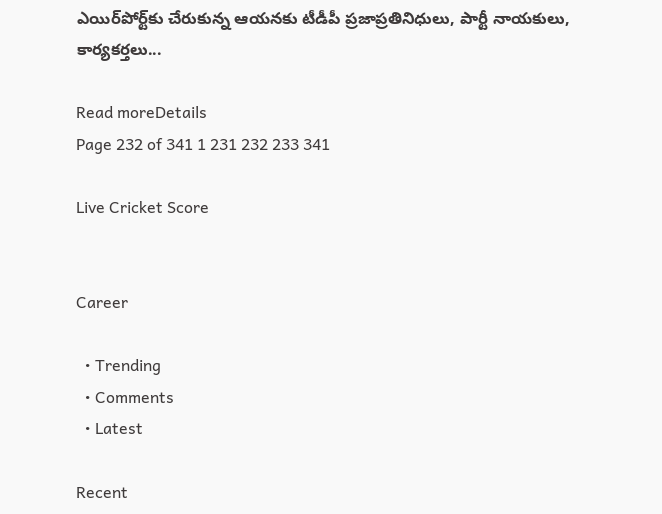ఎయిర్‌పోర్ట్‌కు చేరుకున్న ఆయనకు టీడీపీ ప్రజాప్రతినిధులు, పార్టీ నాయకులు, కార్యకర్తలు...

Read moreDetails
Page 232 of 341 1 231 232 233 341

Live Cricket Score


Career

  • Trending
  • Comments
  • Latest

Recent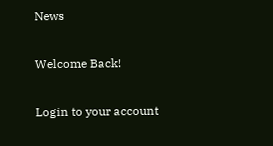News

Welcome Back!

Login to your account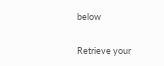below

Retrieve your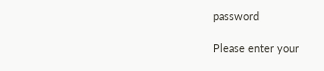password

Please enter your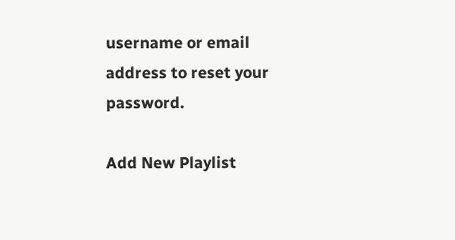username or email address to reset your password.

Add New Playlist